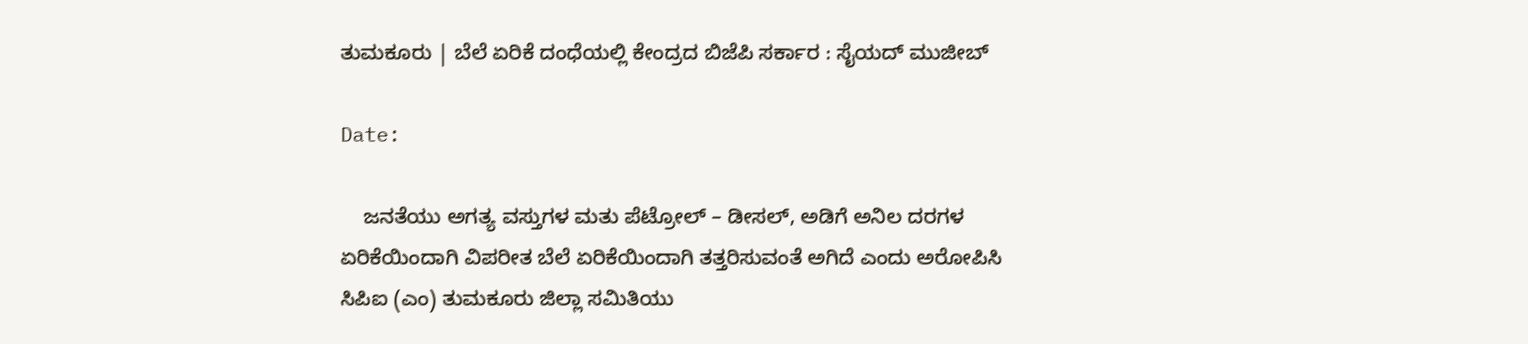ತುಮಕೂರು | ಬೆಲೆ ಏರಿಕೆ ದಂಧೆಯಲ್ಲಿ ಕೇಂದ್ರದ ಬಿಜೆಪಿ ಸರ್ಕಾರ : ಸೈಯದ್ ಮುಜೀಬ್

Date:

    ಜನತೆಯು ಅಗತ್ಯ ವಸ್ತುಗಳ ಮತು ಪೆಟ್ರೋಲ್ – ಡೀಸಲ್, ಅಡಿಗೆ ಅನಿಲ ದರಗಳ ಏರಿಕೆಯಿಂದಾಗಿ ವಿಪರೀತ ಬೆಲೆ ಏರಿಕೆಯಿಂದಾಗಿ ತತ್ತರಿಸುವಂತೆ ಅಗಿದೆ ಎಂದು ಅರೋಪಿಸಿ ಸಿಪಿಐ (ಎಂ) ತುಮಕೂರು ಜಿಲ್ಲಾ ಸಮಿತಿಯು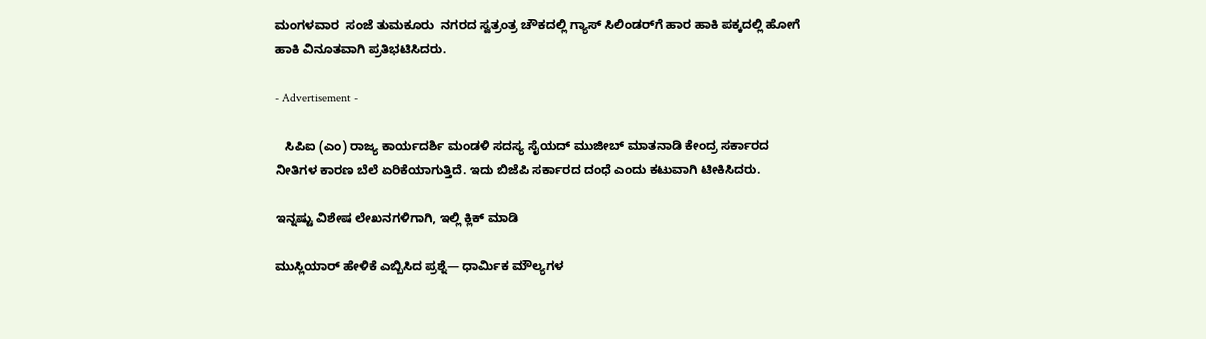ಮಂಗಳವಾರ  ಸಂಜೆ ತುಮಕೂರು  ನಗರದ ಸ್ವತ್ರಂತ್ರ ಚೌಕದಲ್ಲಿ ಗ್ಯಾಸ್ ಸಿಲಿಂಡರ್‌ಗೆ ಹಾರ ಹಾಕಿ ಪಕ್ಕದಲ್ಲಿ ಹೋಗೆ ಹಾಕಿ ವಿನೂತವಾಗಿ ಪ್ರತಿಭಟಿಸಿದರು.

- Advertisement -

   ಸಿಪಿಐ (ಎಂ) ರಾಜ್ಯ ಕಾರ್ಯದರ್ಶಿ ಮಂಡಳಿ ಸದಸ್ಯ ಸೈಯದ್ ಮುಜೀಬ್ ಮಾತನಾಡಿ ಕೇಂದ್ರ ಸರ್ಕಾರದ ನೀತಿಗಳ ಕಾರಣ ಬೆಲೆ ಏರಿಕೆಯಾಗುತ್ತಿದೆ. ಇದು ಬಿಜೆಪಿ ಸರ್ಕಾರದ ದಂಧೆ ಎಂದು ಕಟುವಾಗಿ ಟೀಕಿಸಿದರು.

ಇನ್ನಷ್ಟು ವಿಶೇಷ ಲೇಖನಗಳಿಗಾಗಿ, ಇಲ್ಲಿ ಕ್ಲಿಕ್ ಮಾಡಿ

ಮುಸ್ಲಿಯಾರ್ ಹೇಳಿಕೆ ಎಬ್ಬಿಸಿದ ಪ್ರಶ್ನೆ— ಧಾರ್ಮಿಕ ಮೌಲ್ಯಗಳ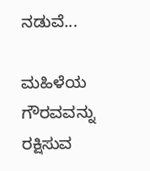ನಡುವೆ...

ಮಹಿಳೆಯ ಗೌರವವನ್ನು ರಕ್ಷಿಸುವ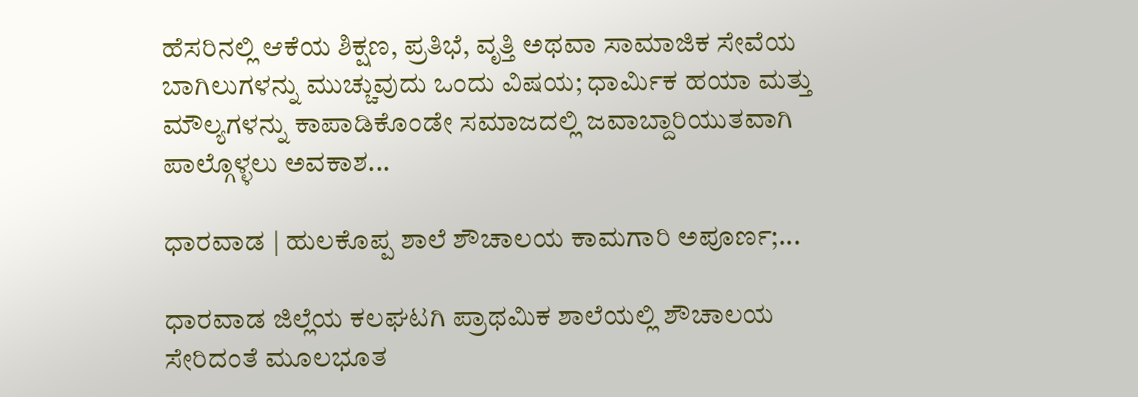ಹೆಸರಿನಲ್ಲಿ ಆಕೆಯ ಶಿಕ್ಷಣ, ಪ್ರತಿಭೆ, ವೃತ್ತಿ ಅಥವಾ ಸಾಮಾಜಿಕ ಸೇವೆಯ ಬಾಗಿಲುಗಳನ್ನು ಮುಚ್ಚುವುದು ಒಂದು ವಿಷಯ; ಧಾರ್ಮಿಕ ಹಯಾ ಮತ್ತು ಮೌಲ್ಯಗಳನ್ನು ಕಾಪಾಡಿಕೊಂಡೇ ಸಮಾಜದಲ್ಲಿ ಜವಾಬ್ದಾರಿಯುತವಾಗಿ ಪಾಲ್ಗೊಳ್ಳಲು ಅವಕಾಶ...

ಧಾರವಾಡ | ಹುಲಕೊಪ್ಪ‌ ಶಾಲೆ ಶೌಚಾಲಯ ಕಾಮಗಾರಿ ಅಪೂರ್ಣ;...

ಧಾರವಾಡ ಜಿಲ್ಲೆಯ ಕಲಘಟಗಿ ಪ್ರಾಥಮಿಕ ಶಾಲೆಯಲ್ಲಿ‌ ಶೌಚಾಲಯ ಸೇರಿದಂತೆ ಮೂಲಭೂತ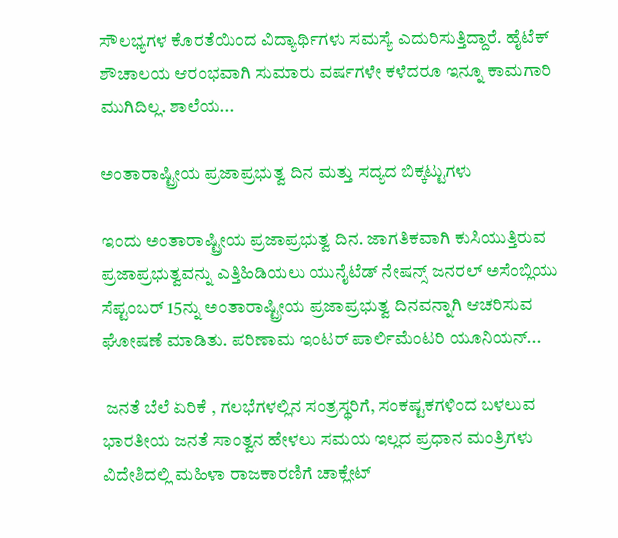ಸೌಲಭ್ಯಗಳ ಕೊರತೆಯಿಂದ ವಿದ್ಯಾರ್ಥಿಗಳು ಸಮಸ್ಯೆ ಎದುರಿಸುತ್ತಿದ್ದಾರೆ. ಹೈಟೆಕ್ ಶೌಚಾಲಯ ಆರಂಭವಾಗಿ ಸುಮಾರು ವರ್ಷಗಳೇ ಕಳೆದರೂ ಇನ್ನೂ ಕಾಮಗಾರಿ ಮುಗಿದಿಲ್ಲ. ಶಾಲೆಯ...

ಅಂತಾರಾಷ್ಟ್ರೀಯ ಪ್ರಜಾಪ್ರಭುತ್ವ ದಿನ ಮತ್ತು ಸದ್ಯದ ಬಿಕ್ಕಟ್ಟುಗಳು

ಇಂದು ಅಂತಾರಾಷ್ಟ್ರೀಯ ಪ್ರಜಾಪ್ರಭುತ್ವ ದಿನ. ಜಾಗತಿಕವಾಗಿ ಕುಸಿಯುತ್ತಿರುವ ಪ್ರಜಾಪ್ರಭುತ್ವವನ್ನು ಎತ್ತಿಹಿಡಿಯಲು ಯುನೈಟೆಡ್ ನೇಷನ್ಸ್ ಜನರಲ್ ಅಸೆಂಬ್ಲಿಯು ಸೆಪ್ಟಂಬರ್ 15ನ್ನು ಅಂತಾರಾಷ್ಟ್ರೀಯ ಪ್ರಜಾಪ್ರಭುತ್ವ ದಿನವನ್ನಾಗಿ ಆಚರಿಸುವ ಘೋಷಣೆ ಮಾಡಿತು. ಪರಿಣಾಮ ಇಂಟರ್ ಪಾರ್ಲಿಮೆಂಟರಿ ಯೂನಿಯನ್...

 ಜನತೆ ಬೆಲೆ ಏರಿಕೆ , ಗಲಭೆಗಳಲ್ಲಿನ ಸಂತ್ರಸ್ಥರಿಗೆ, ಸಂಕಷ್ಟಕಗಳಿಂದ ಬಳಲುವ ಭಾರತೀಯ ಜನತೆ ಸಾಂತ್ವನ ಹೇಳಲು ಸಮಯ ಇಲ್ಲದ ಪ್ರಧಾನ ಮಂತ್ರಿಗಳು ವಿದೇಶಿದಲ್ಲಿ ಮಹಿಳಾ ರಾಜಕಾರಣಿಗೆ ಚಾಕ್ಲೇಟ್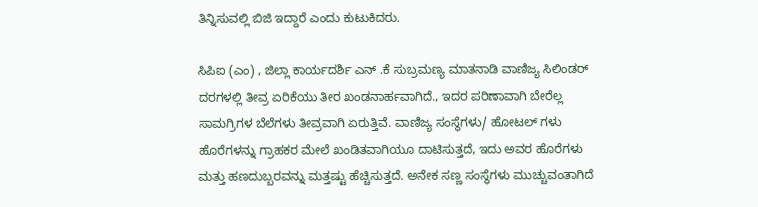ತಿನ್ನಿಸುವಲ್ಲಿ ಬಿಜಿ ಇದ್ದಾರೆ ಎಂದು ಕುಟುಕಿದರು.

ಸಿಪಿಐ (ಎಂ) , ಜಿಲ್ಲಾ ಕಾರ್ಯದರ್ಶಿ ಎನ್ .ಕೆ ಸುಬ್ರಮಣ್ಯ ಮಾತನಾಡಿ ವಾಣಿಜ್ಯ ಸಿಲಿಂಡರ್ ದರಗಳಲ್ಲಿ ತೀವ್ರ ಏರಿಕೆಯು ತೀರ ಖಂಡನಾರ್ಹವಾಗಿದೆ., ಇದರ ಪರಿಣಾವಾಗಿ ಬೇರೆಲ್ಲ ಸಾಮಗ್ರಿಗಳ ಬೆಲೆಗಳು ತೀವ್ರವಾಗಿ ಏರುತ್ತಿವೆ. ವಾಣಿಜ್ಯ ಸಂಸ್ಥೆಗಳು/ ಹೋಟಲ್ ಗಳು ಹೊರೆಗಳನ್ನು ಗ್ರಾಹಕರ ಮೇಲೆ ಖಂಡಿತವಾಗಿಯೂ ದಾಟಿಸುತ್ತದೆ, ಇದು ಅವರ ಹೊರೆಗಳು ಮತ್ತು ಹಣದುಬ್ಬರವನ್ನು ಮತ್ತಷ್ಟು ಹೆಚ್ಚಿಸುತ್ತದೆ. ಅನೇಕ ಸಣ್ಣ ಸಂಸ್ಥೆಗಳು ಮುಚ್ಚುವಂತಾಗಿದೆ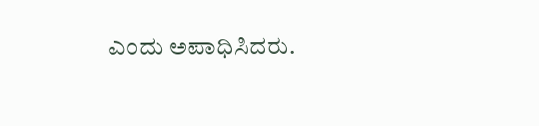ಎಂದು ಅಪಾಧಿಸಿದರು.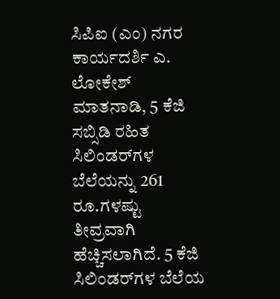ಸಿಪಿಐ (ಎಂ) ನಗರ ಕಾರ್ಯದರ್ಶಿ ಎ. ಲೋಕೇಶ್ ಮಾತನಾಡಿ, 5 ಕೆಜಿ ಸಬ್ಸಿಡಿ ರಹಿತ ಸಿಲಿಂಡರ್‌ಗಳ ಬೆಲೆಯನ್ನು 261 ರೂ.ಗಳಷ್ಟು ತೀವ್ರವಾಗಿ ಹೆಚ್ಚಿಸಲಾಗಿದೆ. 5 ಕೆಜಿ ಸಿಲಿಂಡರ್‌ಗಳ ಬೆಲೆಯ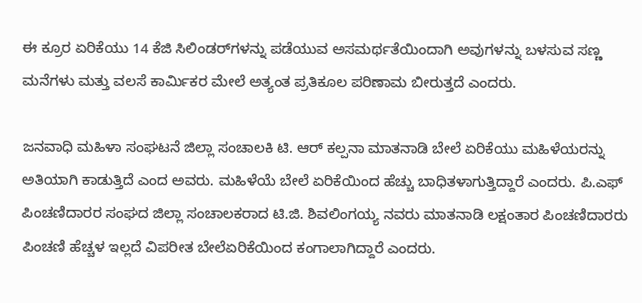ಈ ಕ್ರೂರ ಏರಿಕೆಯು 14 ಕೆಜಿ ಸಿಲಿಂಡರ್‌ಗಳನ್ನು ಪಡೆಯುವ ಅಸಮರ್ಥತೆಯಿಂದಾಗಿ ಅವುಗಳನ್ನು ಬಳಸುವ ಸಣ್ಣ ಮನೆಗಳು ಮತ್ತು ವಲಸೆ ಕಾರ್ಮಿಕರ ಮೇಲೆ ಅತ್ಯಂತ ಪ್ರತಿಕೂಲ ಪರಿಣಾಮ ಬೀರುತ್ತದೆ ಎಂದರು.

ಜನವಾಧಿ ಮಹಿಳಾ ಸಂಘಟನೆ ಜಿಲ್ಲಾ ಸಂಚಾಲಕಿ ಟಿ. ಆರ್ ಕಲ್ಪನಾ ಮಾತನಾಡಿ ಬೇಲೆ ಏರಿಕೆಯು ಮಹಿಳೆಯರನ್ನು ಅತಿಯಾಗಿ ಕಾಡುತ್ತಿದೆ ಎಂದ ಅವರು. ಮಹಿಳೆಯೆ ಬೇಲೆ ಏರಿಕೆಯಿಂದ ಹೆಚ್ಚು ಬಾಧಿತಳಾಗುತ್ತಿದ್ದಾರೆ ಎಂದರು. ಪಿ.ಎಫ್ ಪಿಂಚಣಿದಾರರ ಸಂಘದ ಜಿಲ್ಲಾ ಸಂಚಾಲಕರಾದ ಟಿ.ಜಿ. ಶಿವಲಿಂಗಯ್ಯ ನವರು ಮಾತನಾಡಿ ಲಕ್ಷಂತಾರ ಪಿಂಚಣಿದಾರರು ಪಿಂಚಣಿ ಹೆಚ್ಚಳ ಇಲ್ಲದೆ ವಿಪರೀತ ಬೇಲೆಏರಿಕೆಯಿಂದ ಕಂಗಾಲಾಗಿದ್ದಾರೆ ಎಂದರು.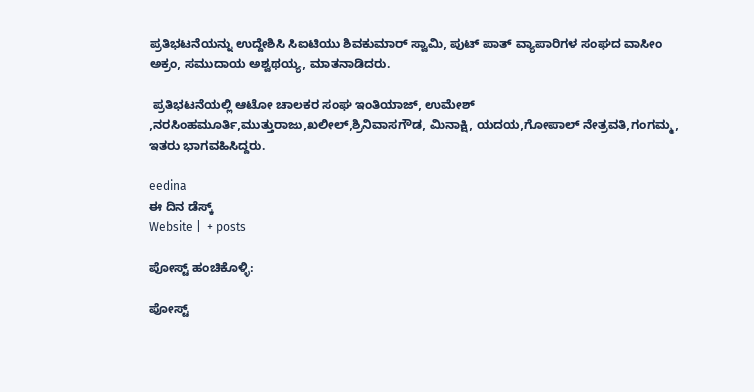ಪ್ರತಿಭಟನೆಯನ್ನು ಉದ್ದೇಶಿಸಿ ಸಿಐಟಿಯು ಶಿವಕುಮಾರ್ ಸ್ವಾಮಿ, ಪುಟ್ ಪಾತ್ ವ್ಯಾಪಾರಿಗಳ ಸಂಘದ ವಾಸೀಂ ಅಕ್ರಂ, ಸಮುದಾಯ ಅಶ್ವಥಯ್ಯ, ಮಾತನಾಡಿದರು.

 ಪ್ರತಿಭಟನೆಯಲ್ಲಿ ಆಟೋ ಚಾಲಕರ ಸಂಘ ಇಂತಿಯಾಜ್, ಉಮೇಶ್ ,ನರಸಿಂಹಮೂರ್ತಿ,ಮುತ್ತುರಾಜು,ಖಲೀಲ್,ಶ್ರಿನಿವಾಸಗೌಡ, ಮಿನಾಕ್ಷಿ, ಯದಯ,ಗೋಪಾಲ್ ನೇತ್ರವತಿ,ಗಂಗಮ್ಮ, ಇತರು ಭಾಗವಹಿಸಿದ್ದರು.

eedina
ಈ ದಿನ ಡೆಸ್ಕ್‌
Website |  + posts

ಪೋಸ್ಟ್ ಹಂಚಿಕೊಳ್ಳಿ:

ಪೋಸ್ಟ್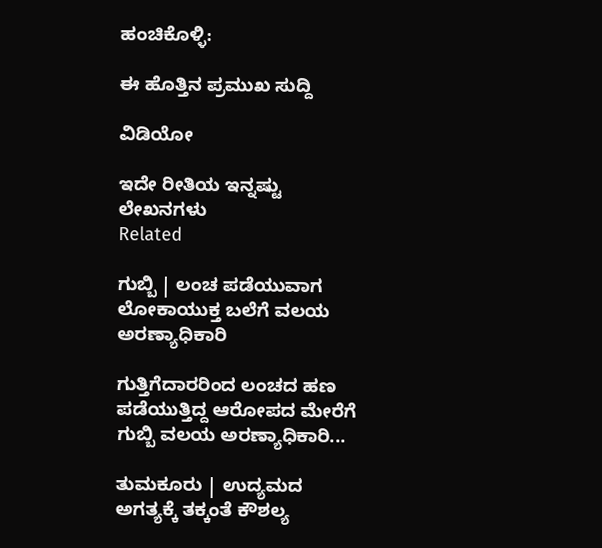ಹಂಚಿಕೊಳ್ಳಿ:

ಈ ಹೊತ್ತಿನ ಪ್ರಮುಖ ಸುದ್ದಿ

ವಿಡಿಯೋ

ಇದೇ ರೀತಿಯ ಇನ್ನಷ್ಟು ಲೇಖನಗಳು
Related

ಗುಬ್ಬಿ | ಲಂಚ ಪಡೆಯುವಾಗ ಲೋಕಾಯುಕ್ತ ಬಲೆಗೆ ವಲಯ ಅರಣ್ಯಾಧಿಕಾರಿ

ಗುತ್ತಿಗೆದಾರರಿಂದ ಲಂಚದ ಹಣ ಪಡೆಯುತ್ತಿದ್ದ ಆರೋಪದ ಮೇರೆಗೆ ಗುಬ್ಬಿ ವಲಯ ಅರಣ್ಯಾಧಿಕಾರಿ...

ತುಮಕೂರು | ಉದ್ಯಮದ ಅಗತ್ಯಕ್ಕೆ ತಕ್ಕಂತೆ ಕೌಶಲ್ಯ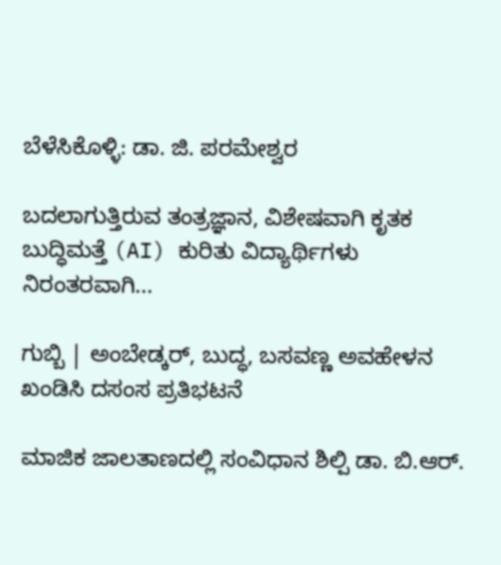ಬೆಳೆಸಿಕೊಳ್ಳಿ: ಡಾ. ಜಿ. ಪರಮೇಶ್ವರ

ಬದಲಾಗುತ್ತಿರುವ ತಂತ್ರಜ್ಞಾನ, ವಿಶೇಷವಾಗಿ ಕೃತಕ ಬುದ್ಧಿಮತ್ತೆ (AI) ಕುರಿತು ವಿದ್ಯಾರ್ಥಿಗಳು ನಿರಂತರವಾಗಿ...

ಗುಬ್ಬಿ | ಅಂಬೇಡ್ಕರ್, ಬುದ್ಧ, ಬಸವಣ್ಣ ಅವಹೇಳನ ಖಂಡಿಸಿ ದಸಂಸ ಪ್ರತಿಭಟನೆ

ಮಾಜಿಕ ಜಾಲತಾಣದಲ್ಲಿ ಸಂವಿಧಾನ ಶಿಲ್ಪಿ ಡಾ. ಬಿ.ಆರ್.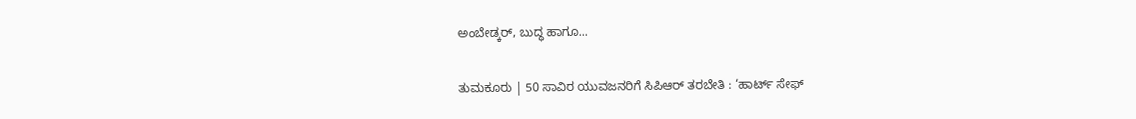ಅಂಬೇಡ್ಕರ್, ಬುದ್ಧ ಹಾಗೂ...

ತುಮಕೂರು | 50 ಸಾವಿರ ಯುವಜನರಿಗೆ ಸಿಪಿಆರ್ ತರಬೇತಿ : ‘ಹಾರ್ಟ್ ಸೇಫ್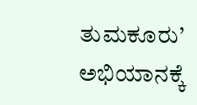ತುಮಕೂರು’ ಅಭಿಯಾನಕ್ಕೆ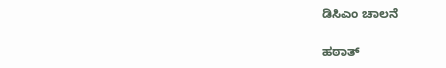ಡಿಸಿಎಂ ಚಾಲನೆ

ಹಠಾತ್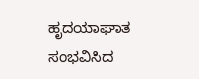ಹೃದಯಾಘಾತ ಸಂಭವಿಸಿದ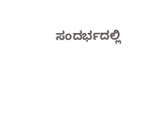ಸಂದರ್ಭದಲ್ಲಿ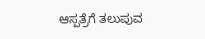ಆಸ್ಪತ್ರೆಗೆ ತಲುಪುವ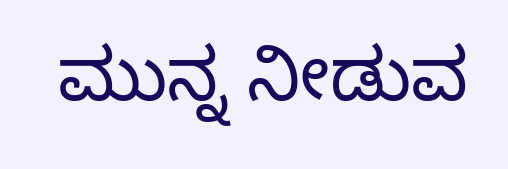ಮುನ್ನ ನೀಡುವ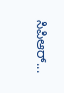ಸಿಪಿಆರ್...